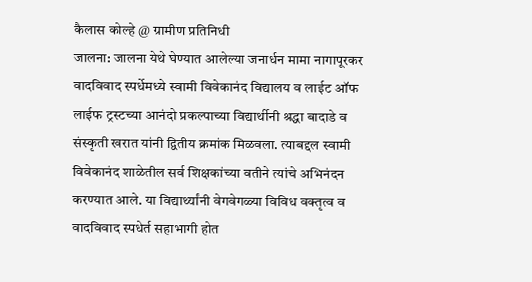कैलास कोल्हे @ ग्रामीण प्रतिनिधी
जालना: जालना येथे घेण्यात आलेल्या जनार्धन मामा नागापूरकर वादविवाद स्पर्धेमध्ये स्वामी विवेकानंद विद्यालय व लाईट ऑफ लाईफ ट्रस्टच्या आनंदो प्रकल्पाच्या विद्यार्थीनी श्रद्धा बादाडे व संस्कृती खरात यांनी द्वितीय क्रमांक मिळवला. त्याबद्दल स्वामी विवेकानंद शाळेतील सर्व शिक्षकांच्या वतीने त्यांचे अभिनंदन करण्यात आले. या विद्यार्थ्यांनी वेगवेगळ्या विविध वक्तृत्व व वादविवाद स्पधेर्त सहाभागी होत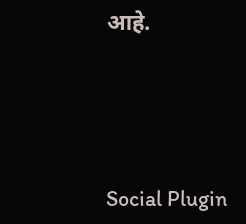आहे.





Social Plugin